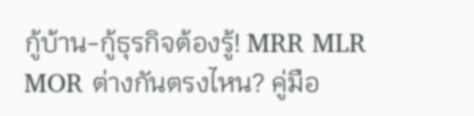กู้บ้าน-กู้ธุรกิจต้องรู้! MRR MLR MOR ต่างกันตรงไหน? คู่มือ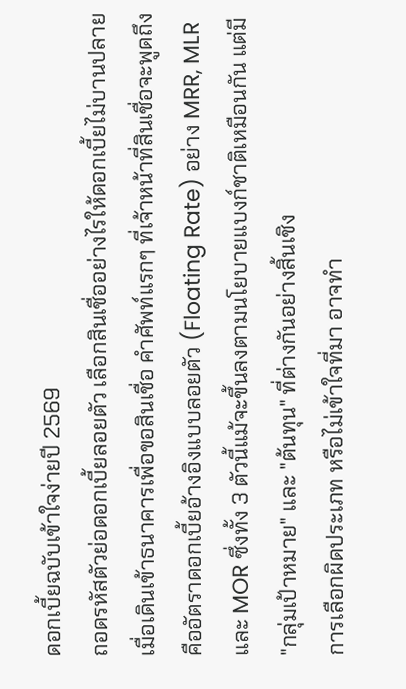ดอกเบี้ยฉบับเข้าใจง่ายปี 2569
ถอดรหัสตัวย่อดอกเบี้ยลอยตัว เลือกสินเชื่ออย่างไรให้ดอกเบี้ยไม่บานปลาย
เมื่อเดินเข้าธนาคารเพื่อขอสินเชื่อ คำศัพท์แรกๆ ที่เจ้าหน้าที่สินเชื่อจะพูดถึงคืออัตราดอกเบี้ยอ้างอิงแบบลอยตัว (Floating Rate) อย่าง MRR, MLR และ MOR ซึ่งทั้ง 3 ตัวนี้แม้จะขึ้นลงตามนโยบายแบงก์ชาติเหมือนกัน แต่มี "กลุ่มเป้าหมาย" และ "ต้นทุน" ที่ต่างกันอย่างสิ้นเชิง
การเลือกผิดประเภท หรือไม่เข้าใจที่มา อาจทำ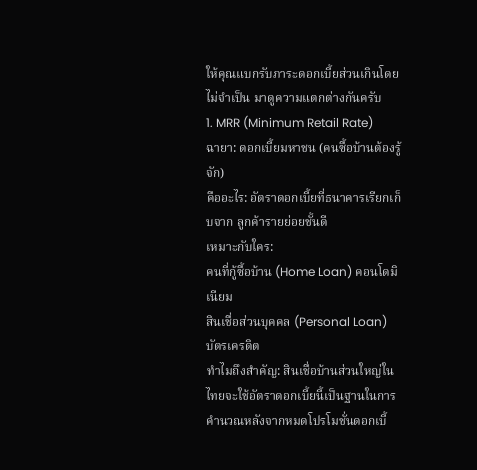ให้คุณแบกรับภาระดอกเบี้ยส่วนเกินโดยไม่จำเป็น มาดูความแตกต่างกันครับ
1. MRR (Minimum Retail Rate)
ฉายา: ดอกเบี้ยมหาชน (คนซื้อบ้านต้องรู้จัก)
คืออะไร: อัตราดอกเบี้ยที่ธนาคารเรียกเก็บจาก ลูกค้ารายย่อยชั้นดี
เหมาะกับใคร:
คนที่กู้ซื้อบ้าน (Home Loan) คอนโดมิเนียม
สินเชื่อส่วนบุคคล (Personal Loan)
บัตรเครดิต
ทำไมถึงสำคัญ: สินเชื่อบ้านส่วนใหญ่ในไทยจะใช้อัตราดอกเบี้ยนี้เป็นฐานในการคำนวณหลังจากหมดโปรโมชั่นดอกเบี้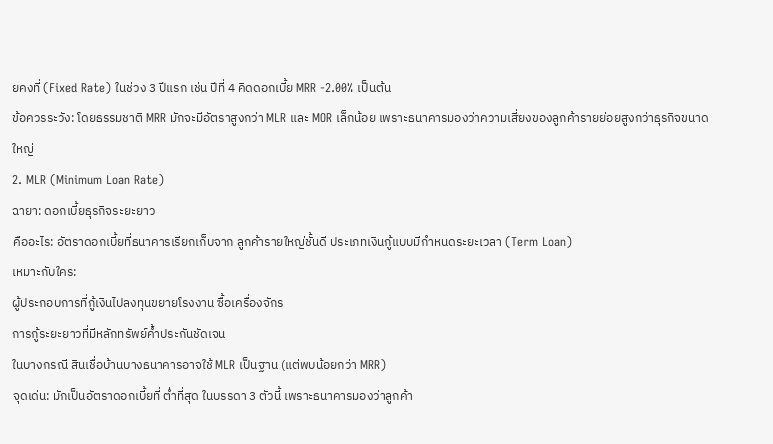ยคงที่ (Fixed Rate) ในช่วง 3 ปีแรก เช่น ปีที่ 4 คิดดอกเบี้ย MRR -2.00% เป็นต้น
ข้อควรระวัง: โดยธรรมชาติ MRR มักจะมีอัตราสูงกว่า MLR และ MOR เล็กน้อย เพราะธนาคารมองว่าความเสี่ยงของลูกค้ารายย่อยสูงกว่าธุรกิจขนาดใหญ่
2. MLR (Minimum Loan Rate)
ฉายา: ดอกเบี้ยธุรกิจระยะยาว
คืออะไร: อัตราดอกเบี้ยที่ธนาคารเรียกเก็บจาก ลูกค้ารายใหญ่ชั้นดี ประเภทเงินกู้แบบมีกำหนดระยะเวลา (Term Loan)
เหมาะกับใคร:
ผู้ประกอบการที่กู้เงินไปลงทุนขยายโรงงาน ซื้อเครื่องจักร
การกู้ระยะยาวที่มีหลักทรัพย์ค้ำประกันชัดเจน
ในบางกรณี สินเชื่อบ้านบางธนาคารอาจใช้ MLR เป็นฐาน (แต่พบน้อยกว่า MRR)
จุดเด่น: มักเป็นอัตราดอกเบี้ยที่ ต่ำที่สุด ในบรรดา 3 ตัวนี้ เพราะธนาคารมองว่าลูกค้า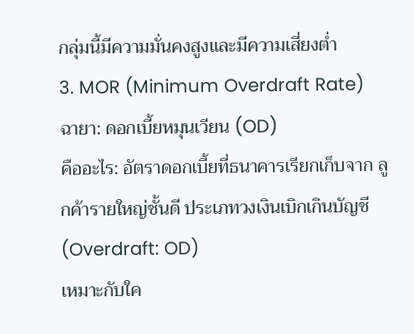กลุ่มนี้มีความมั่นคงสูงและมีความเสี่ยงต่ำ
3. MOR (Minimum Overdraft Rate)
ฉายา: ดอกเบี้ยหมุนเวียน (OD)
คืออะไร: อัตราดอกเบี้ยที่ธนาคารเรียกเก็บจาก ลูกค้ารายใหญ่ชั้นดี ประเภทวงเงินเบิกเกินบัญชี (Overdraft: OD)
เหมาะกับใค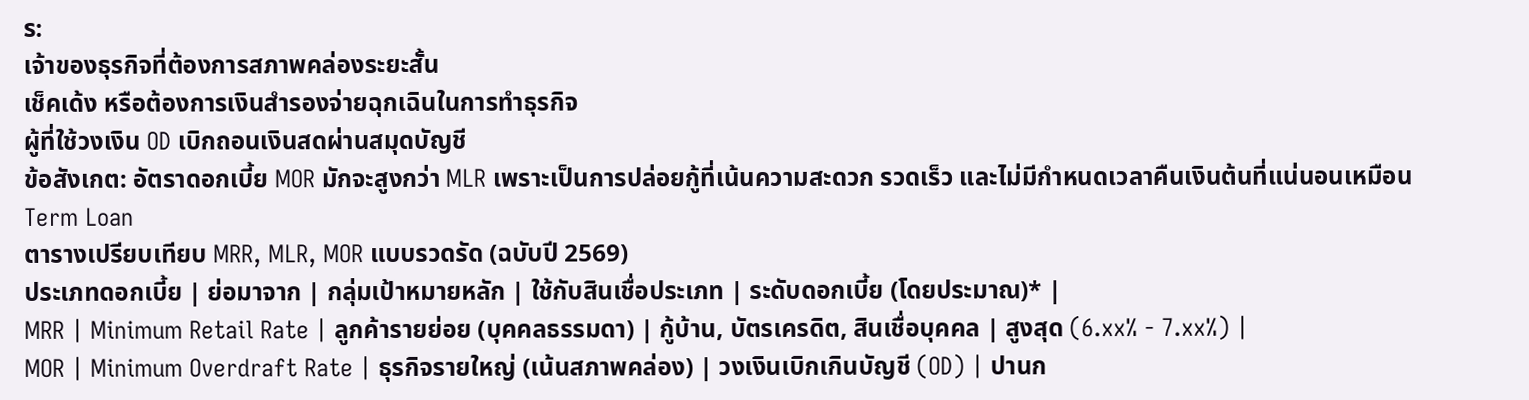ร:
เจ้าของธุรกิจที่ต้องการสภาพคล่องระยะสั้น
เช็คเด้ง หรือต้องการเงินสำรองจ่ายฉุกเฉินในการทำธุรกิจ
ผู้ที่ใช้วงเงิน OD เบิกถอนเงินสดผ่านสมุดบัญชี
ข้อสังเกต: อัตราดอกเบี้ย MOR มักจะสูงกว่า MLR เพราะเป็นการปล่อยกู้ที่เน้นความสะดวก รวดเร็ว และไม่มีกำหนดเวลาคืนเงินต้นที่แน่นอนเหมือน Term Loan
ตารางเปรียบเทียบ MRR, MLR, MOR แบบรวดรัด (ฉบับปี 2569)
ประเภทดอกเบี้ย | ย่อมาจาก | กลุ่มเป้าหมายหลัก | ใช้กับสินเชื่อประเภท | ระดับดอกเบี้ย (โดยประมาณ)* |
MRR | Minimum Retail Rate | ลูกค้ารายย่อย (บุคคลธรรมดา) | กู้บ้าน, บัตรเครดิต, สินเชื่อบุคคล | สูงสุด (6.xx% - 7.xx%) |
MOR | Minimum Overdraft Rate | ธุรกิจรายใหญ่ (เน้นสภาพคล่อง) | วงเงินเบิกเกินบัญชี (OD) | ปานก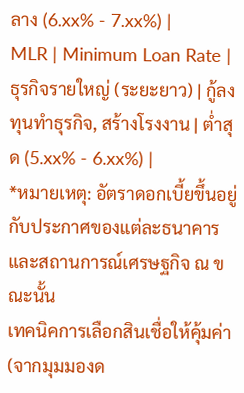ลาง (6.xx% - 7.xx%) |
MLR | Minimum Loan Rate | ธุรกิจรายใหญ่ (ระยะยาว) | กู้ลงทุนทำธุรกิจ, สร้างโรงงาน | ต่ำสุด (5.xx% - 6.xx%) |
*หมายเหตุ: อัตราดอกเบี้ยขึ้นอยู่กับประกาศของแต่ละธนาคารและสถานการณ์เศรษฐกิจ ณ ขณะนั้น
เทคนิคการเลือกสินเชื่อให้คุ้มค่า (จากมุมมองด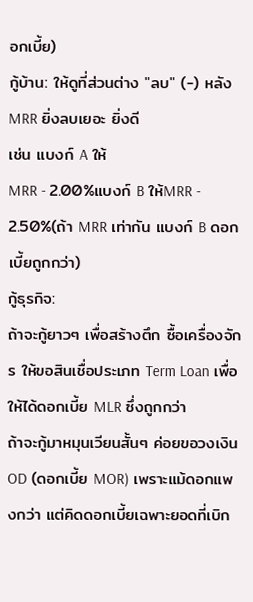อกเบี้ย)
กู้บ้าน: ให้ดูที่ส่วนต่าง "ลบ" (-) หลัง MRR ยิ่งลบเยอะ ยิ่งดี
เช่น แบงก์ A ให้
MRR - 2.00%แบงก์ B ให้MRR - 2.50%(ถ้า MRR เท่ากัน แบงก์ B ดอกเบี้ยถูกกว่า)
กู้ธุรกิจ:
ถ้าจะกู้ยาวๆ เพื่อสร้างตึก ซื้อเครื่องจักร ให้ขอสินเชื่อประเภท Term Loan เพื่อให้ได้ดอกเบี้ย MLR ซึ่งถูกกว่า
ถ้าจะกู้มาหมุนเวียนสั้นๆ ค่อยขอวงเงิน OD (ดอกเบี้ย MOR) เพราะแม้ดอกแพงกว่า แต่คิดดอกเบี้ยเฉพาะยอดที่เบิก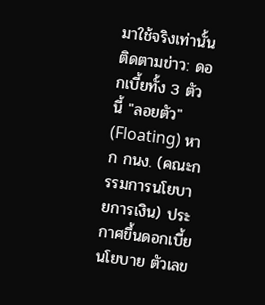มาใช้จริงเท่านั้น
ติดตามข่าว: ดอกเบี้ยทั้ง 3 ตัวนี้ "ลอยตัว" (Floating) หาก กนง. (คณะกรรมการนโยบายการเงิน) ประกาศขึ้นดอกเบี้ยนโยบาย ตัวเลข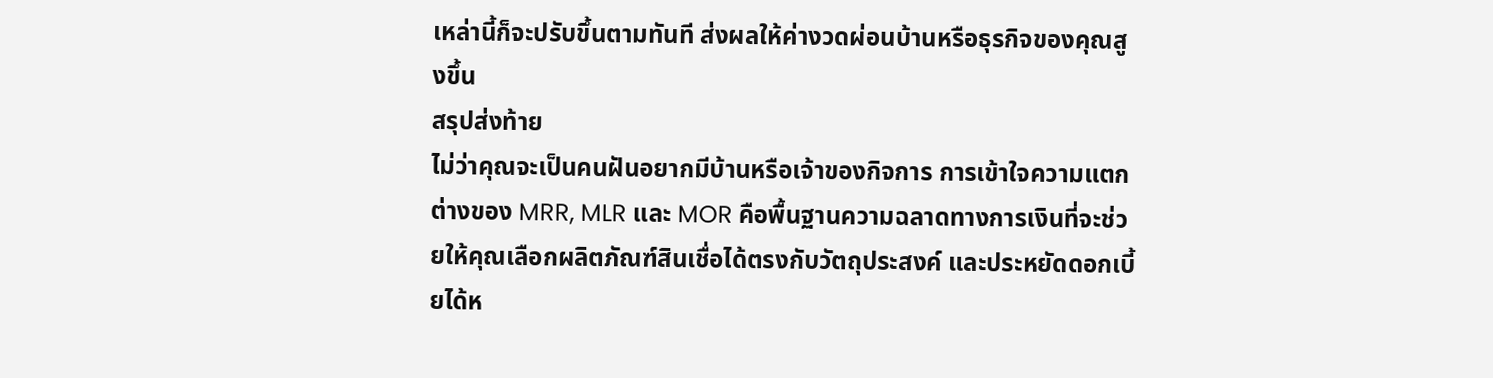เหล่านี้ก็จะปรับขึ้นตามทันที ส่งผลให้ค่างวดผ่อนบ้านหรือธุรกิจของคุณสูงขึ้น
สรุปส่งท้าย
ไม่ว่าคุณจะเป็นคนฝันอยากมีบ้านหรือเจ้าของกิจการ การเข้าใจความแตกต่างของ MRR, MLR และ MOR คือพื้นฐานความฉลาดทางการเงินที่จะช่วยให้คุณเลือกผลิตภัณฑ์สินเชื่อได้ตรงกับวัตถุประสงค์ และประหยัดดอกเบี้ยได้ห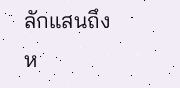ลักแสนถึงห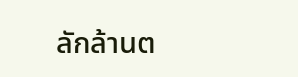ลักล้านต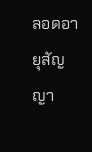ลอดอายุสัญญา